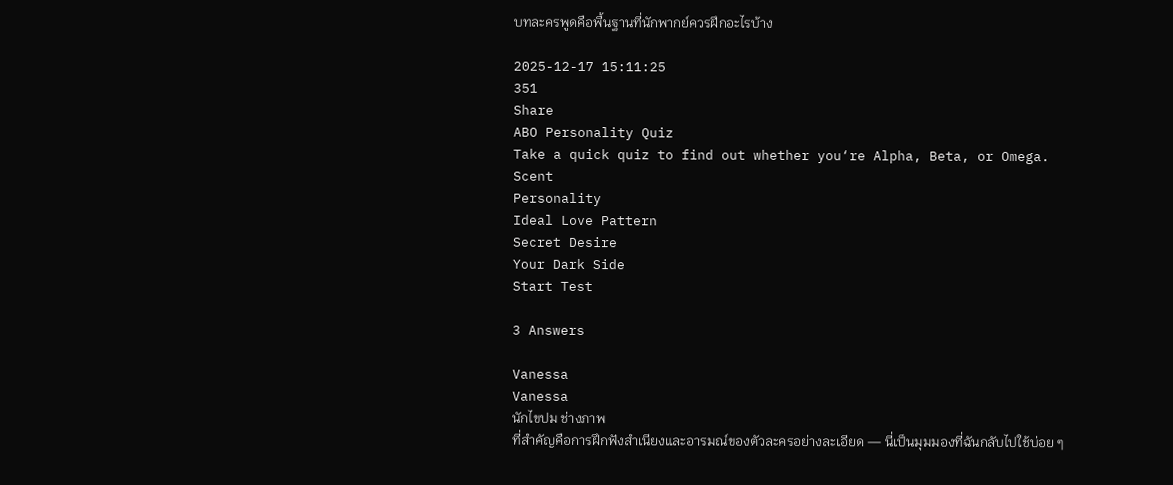บทละครพูดคือพื้นฐานที่นักพากย์ควรฝึกอะไรบ้าง

2025-12-17 15:11:25
351
Share
ABO Personality Quiz
Take a quick quiz to find out whether you‘re Alpha, Beta, or Omega.
Scent
Personality
Ideal Love Pattern
Secret Desire
Your Dark Side
Start Test

3 Answers

Vanessa
Vanessa
นักไขปม ช่างภาพ
ที่สำคัญคือการฝึกฟังสำเนียงและอารมณ์ของตัวละครอย่างละเอียด — นี่เป็นมุมมองที่ฉันกลับไปใช้บ่อย ๆ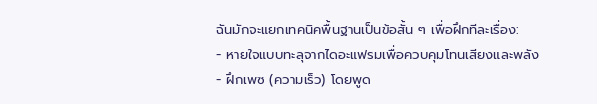ฉันมักจะแยกเทคนิคพื้นฐานเป็นข้อสั้น ๆ เพื่อฝึกทีละเรื่อง:
- หายใจแบบทะลุจากไดอะแฟรมเพื่อควบคุมโทนเสียงและพลัง
- ฝึกเพซ (ความเร็ว) โดยพูด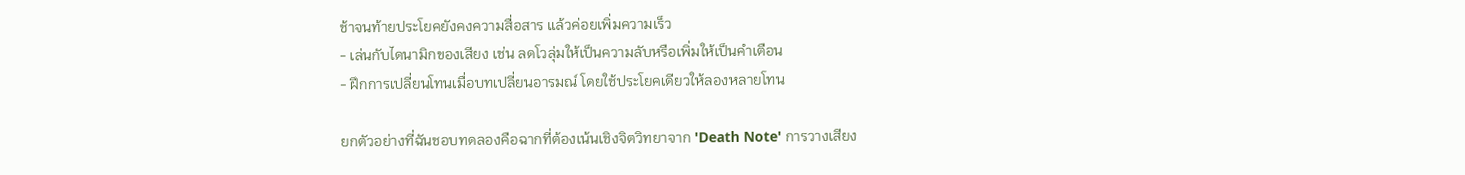ช้าจนท้ายประโยคยังคงความสื่อสาร แล้วค่อยเพิ่มความเร็ว
- เล่นกับไดนามิกของเสียง เช่น ลดโวลุ่มให้เป็นความลับหรือเพิ่มให้เป็นคำเตือน
- ฝึกการเปลี่ยนโทนเมื่อบทเปลี่ยนอารมณ์ โดยใช้ประโยคเดียวให้ลองหลายโทน

ยกตัวอย่างที่ฉันชอบทดลองคือฉากที่ต้องเน้นเชิงจิตวิทยาจาก 'Death Note' การวางเสียง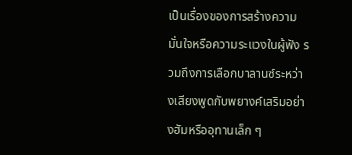เป็นเรื่องของการสร้างความมั่นใจหรือความระแวงในผู้ฟัง รวมถึงการเลือกบาลานซ์ระหว่างเสียงพูดกับพยางค์เสริมอย่างฮัมหรืออุทานเล็ก ๆ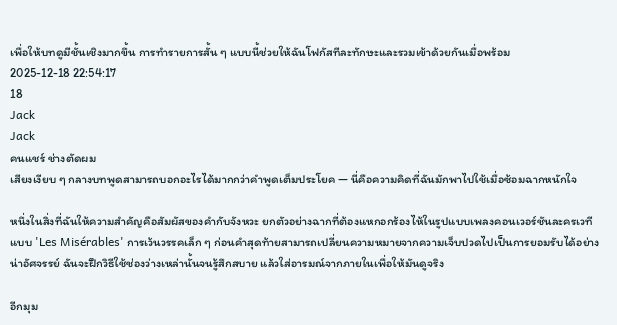เพื่อให้บทดูมีชั้นเชิงมากขึ้น การทำรายการสั้น ๆ แบบนี้ช่วยให้ฉันโฟกัสทีละทักษะและรวมเข้าด้วยกันเมื่อพร้อม
2025-12-18 22:54:17
18
Jack
Jack
คนแชร์ ช่างตัดผม
เสียงเงียบ ๆ กลางบทพูดสามารถบอกอะไรได้มากกว่าคำพูดเต็มประโยค — นี่คือความคิดที่ฉันมักพาไปใช้เมื่อซ้อมฉากหนักใจ

หนึ่งในสิ่งที่ฉันให้ความสำคัญคือสัมผัสของคำกับจังหวะ ยกตัวอย่างฉากที่ต้องแหกอกร้องไห้ในรูปแบบเพลงคอนเวอร์ชันละครเวทีแบบ 'Les Misérables' การเว้นวรรคเล็ก ๆ ก่อนคำสุดท้ายสามารถเปลี่ยนความหมายจากความเจ็บปวดไปเป็นการยอมรับได้อย่างน่าอัศจรรย์ ฉันจะฝึกวิธีใช้ช่องว่างเหล่านั้นจนรู้สึกสบาย แล้วใส่อารมณ์จากภายในเพื่อให้มันดูจริง

อีกมุม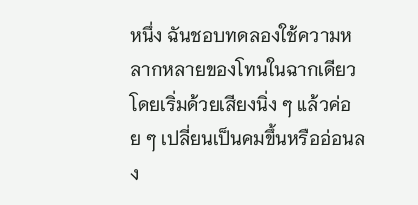หนึ่ง ฉันชอบทดลองใช้ความหลากหลายของโทนในฉากเดียว โดยเริ่มด้วยเสียงนิ่ง ๆ แล้วค่อย ๆ เปลี่ยนเป็นคมขึ้นหรืออ่อนลง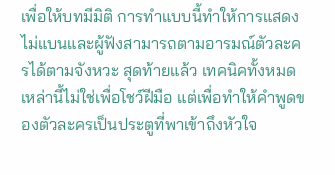เพื่อให้บทมีมิติ การทำแบบนี้ทำให้การแสดงไม่แบนและผู้ฟังสามารถตามอารมณ์ตัวละครได้ตามจังหวะ สุดท้ายแล้ว เทคนิคทั้งหมดเหล่านี้ไม่ใช่เพื่อโชว์ฝีมือ แต่เพื่อทำให้คำพูดของตัวละครเป็นประตูที่พาเข้าถึงหัวใจ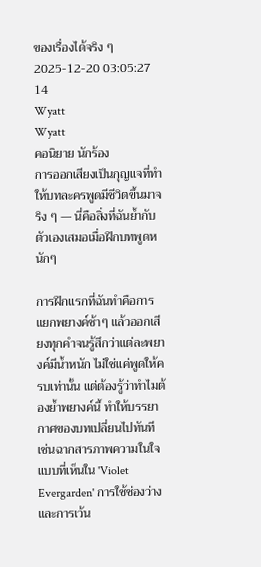ของเรื่องได้จริง ๆ
2025-12-20 03:05:27
14
Wyatt
Wyatt
คอนิยาย นักร้อง
การออกเสียงเป็นกุญแจที่ทำให้บทละครพูดมีชีวิตขึ้นมาจริง ๆ — นี่คือสิ่งที่ฉันย้ำกับตัวเองเสมอเมื่อฝึกบทพูดหนักๆ

การฝึกแรกที่ฉันทำคือการแยกพยางค์ช้าๆ แล้วออกเสียงทุกคำจนรู้สึกว่าแต่ละพยางค์มีน้ำหนัก ไม่ใช่แค่พูดให้ครบเท่านั้น แต่ต้องรู้ว่าทำไมต้องย้ำพยางค์นี้ ทำให้บรรยากาศของบทเปลี่ยนไปทันที เช่นฉากสารภาพความในใจแบบที่เห็นใน 'Violet Evergarden' การใช้ช่องว่างและการเว้น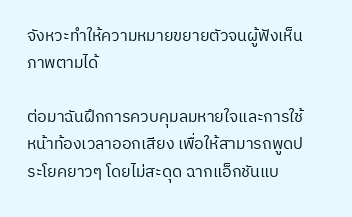จังหวะทำให้ความหมายขยายตัวจนผู้ฟังเห็นภาพตามได้

ต่อมาฉันฝึกการควบคุมลมหายใจและการใช้หน้าท้องเวลาออกเสียง เพื่อให้สามารถพูดประโยคยาวๆ โดยไม่สะดุด ฉากแอ็กชันแบ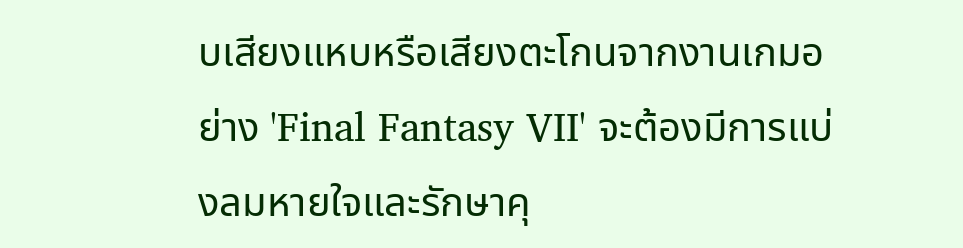บเสียงแหบหรือเสียงตะโกนจากงานเกมอย่าง 'Final Fantasy VII' จะต้องมีการแบ่งลมหายใจและรักษาคุ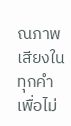ณภาพเสียงในทุกคำ เพื่อไม่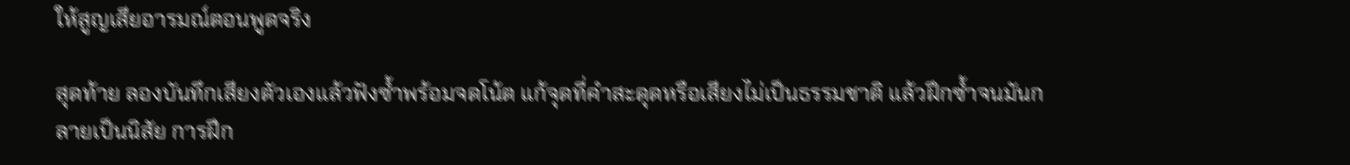ให้สูญเสียอารมณ์ตอนพูดจริง

สุดท้าย ลองบันทึกเสียงตัวเองแล้วฟังซ้ำพร้อมจดโน้ต แก้จุดที่คำสะดุดหรือเสียงไม่เป็นธรรมชาติ แล้วฝึกซ้ำจนมันกลายเป็นนิสัย การฝึก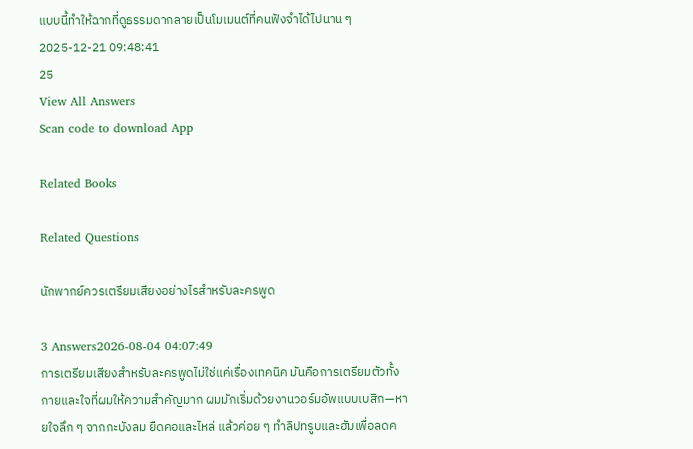แบบนี้ทำให้ฉากที่ดูธรรมดากลายเป็นโมเมนต์ที่คนฟังจำได้ไปนาน ๆ
2025-12-21 09:48:41
25
View All Answers
Scan code to download App

Related Books

Related Questions

นักพากย์ควรเตรียมเสียงอย่างไรสำหรับละครพูด

3 Answers2026-08-04 04:07:49
การเตรียมเสียงสำหรับละครพูดไม่ใช่แค่เรื่องเทคนิค มันคือการเตรียมตัวทั้งกายและใจที่ผมให้ความสำคัญมาก ผมมักเริ่มด้วยงานวอร์มอัพแบบเบสิก—หายใจลึก ๆ จากกะบังลม ยืดคอและไหล่ แล้วค่อย ๆ ทำลิปทรูบและฮัมเพื่อลดค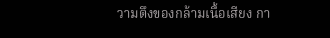วามตึงของกล้ามเนื้อเสียง กา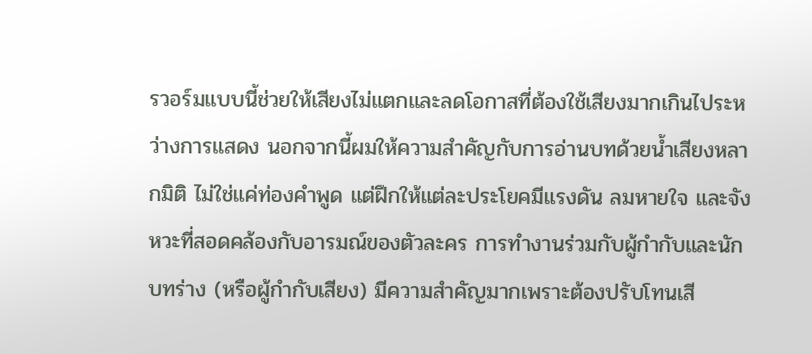รวอร์มแบบนี้ช่วยให้เสียงไม่แตกและลดโอกาสที่ต้องใช้เสียงมากเกินไประหว่างการแสดง นอกจากนี้ผมให้ความสำคัญกับการอ่านบทด้วยน้ำเสียงหลากมิติ ไม่ใช่แค่ท่องคำพูด แต่ฝึกให้แต่ละประโยคมีแรงดัน ลมหายใจ และจังหวะที่สอดคล้องกับอารมณ์ของตัวละคร การทำงานร่วมกับผู้กำกับและนักบทร่าง (หรือผู้กำกับเสียง) มีความสำคัญมากเพราะต้องปรับโทนเสี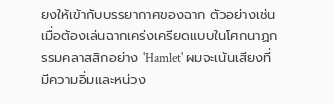ยงให้เข้ากับบรรยากาศของฉาก ตัวอย่างเช่น เมื่อต้องเล่นฉากเคร่งเครียดแบบในโศกนาฏกรรมคลาสสิกอย่าง 'Hamlet' ผมจะเน้นเสียงที่มีความอิ่มและหน่วง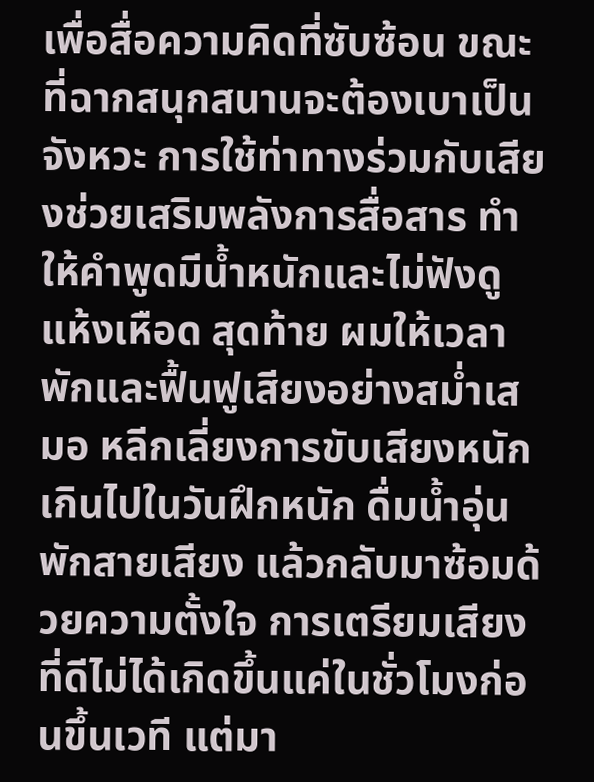เพื่อสื่อความคิดที่ซับซ้อน ขณะที่ฉากสนุกสนานจะต้องเบาเป็นจังหวะ การใช้ท่าทางร่วมกับเสียงช่วยเสริมพลังการสื่อสาร ทำให้คำพูดมีน้ำหนักและไม่ฟังดูแห้งเหือด สุดท้าย ผมให้เวลาพักและฟื้นฟูเสียงอย่างสม่ำเสมอ หลีกเลี่ยงการขับเสียงหนักเกินไปในวันฝึกหนัก ดื่มน้ำอุ่น พักสายเสียง แล้วกลับมาซ้อมด้วยความตั้งใจ การเตรียมเสียงที่ดีไม่ได้เกิดขึ้นแค่ในชั่วโมงก่อนขึ้นเวที แต่มา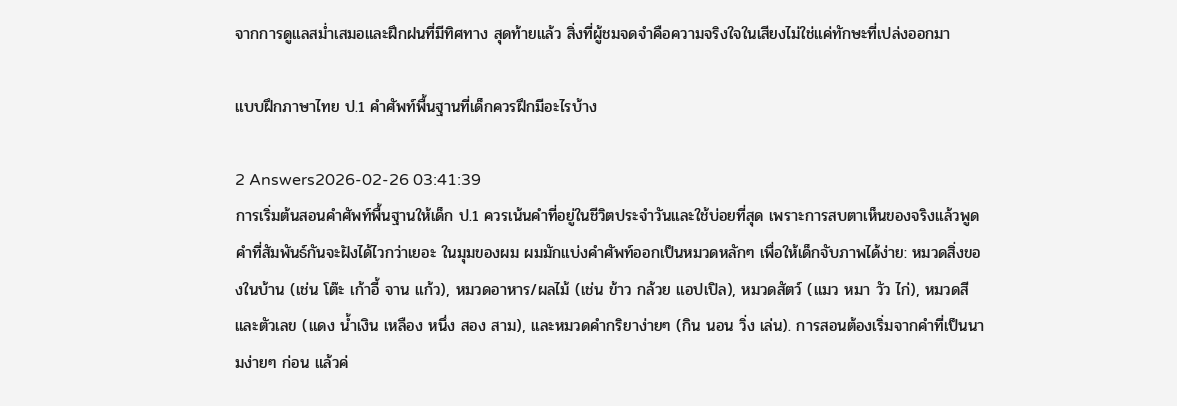จากการดูแลสม่ำเสมอและฝึกฝนที่มีทิศทาง สุดท้ายแล้ว สิ่งที่ผู้ชมจดจำคือความจริงใจในเสียงไม่ใช่แค่ทักษะที่เปล่งออกมา

แบบฝึกภาษาไทย ป.1 คำศัพท์พื้นฐานที่เด็กควรฝึกมีอะไรบ้าง

2 Answers2026-02-26 03:41:39
การเริ่มต้นสอนคำศัพท์พื้นฐานให้เด็ก ป.1 ควรเน้นคำที่อยู่ในชีวิตประจำวันและใช้บ่อยที่สุด เพราะการสบตาเห็นของจริงแล้วพูดคำที่สัมพันธ์กันจะฝังได้ไวกว่าเยอะ ในมุมของผม ผมมักแบ่งคำศัพท์ออกเป็นหมวดหลักๆ เพื่อให้เด็กจับภาพได้ง่าย: หมวดสิ่งของในบ้าน (เช่น โต๊ะ เก้าอี้ จาน แก้ว), หมวดอาหาร/ผลไม้ (เช่น ข้าว กล้วย แอปเปิล), หมวดสัตว์ (แมว หมา วัว ไก่), หมวดสีและตัวเลข (แดง น้ำเงิน เหลือง หนึ่ง สอง สาม), และหมวดคำกริยาง่ายๆ (กิน นอน วิ่ง เล่น). การสอนต้องเริ่มจากคำที่เป็นนามง่ายๆ ก่อน แล้วค่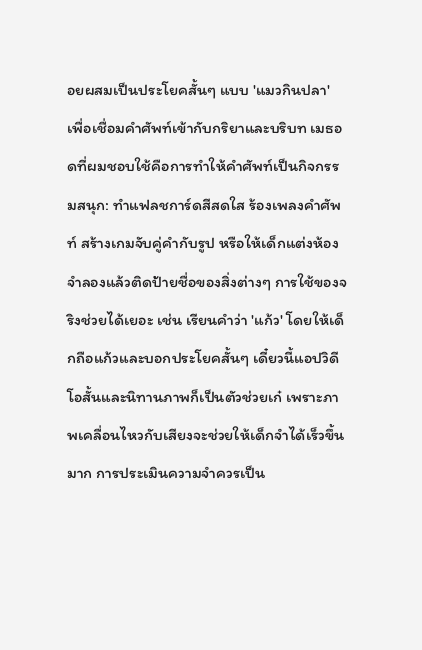อยผสมเป็นประโยคสั้นๆ แบบ 'แมวกินปลา' เพื่อเชื่อมคำศัพท์เข้ากับกริยาและบริบท เมธอดที่ผมชอบใช้คือการทำให้คำศัพท์เป็นกิจกรรมสนุก: ทำแฟลชการ์ดสีสดใส ร้องเพลงคำศัพท์ สร้างเกมจับคู่คำกับรูป หรือให้เด็กแต่งห้องจำลองแล้วติดป้ายชื่อของสิ่งต่างๆ การใช้ของจริงช่วยได้เยอะ เช่น เรียนคำว่า 'แก้ว' โดยให้เด็กถือแก้วและบอกประโยคสั้นๆ เดี๋ยวนี้แอปวิดีโอสั้นและนิทานภาพก็เป็นตัวช่วยเก๋ เพราะภาพเคลื่อนไหวกับเสียงจะช่วยให้เด็กจำได้เร็วขึ้นมาก การประเมินความจำควรเป็น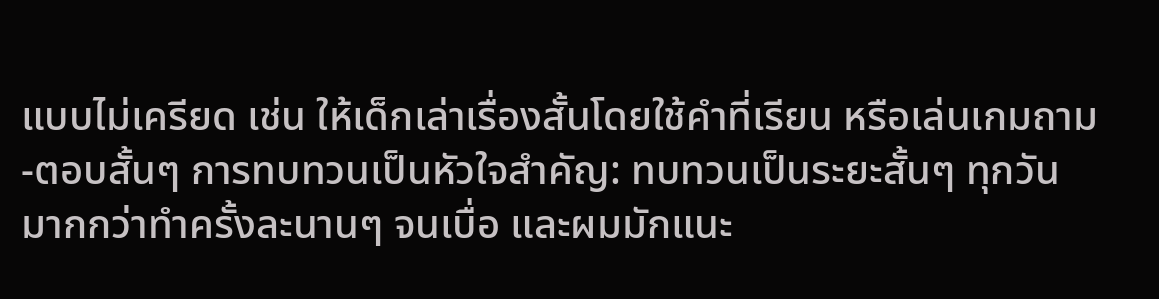แบบไม่เครียด เช่น ให้เด็กเล่าเรื่องสั้นโดยใช้คำที่เรียน หรือเล่นเกมถาม-ตอบสั้นๆ การทบทวนเป็นหัวใจสำคัญ: ทบทวนเป็นระยะสั้นๆ ทุกวัน มากกว่าทำครั้งละนานๆ จนเบื่อ และผมมักแนะ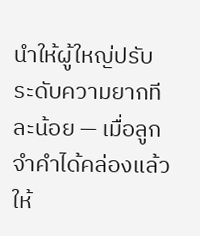นำให้ผู้ใหญ่ปรับระดับความยากทีละน้อย — เมื่อลูกจำคำได้คล่องแล้ว ให้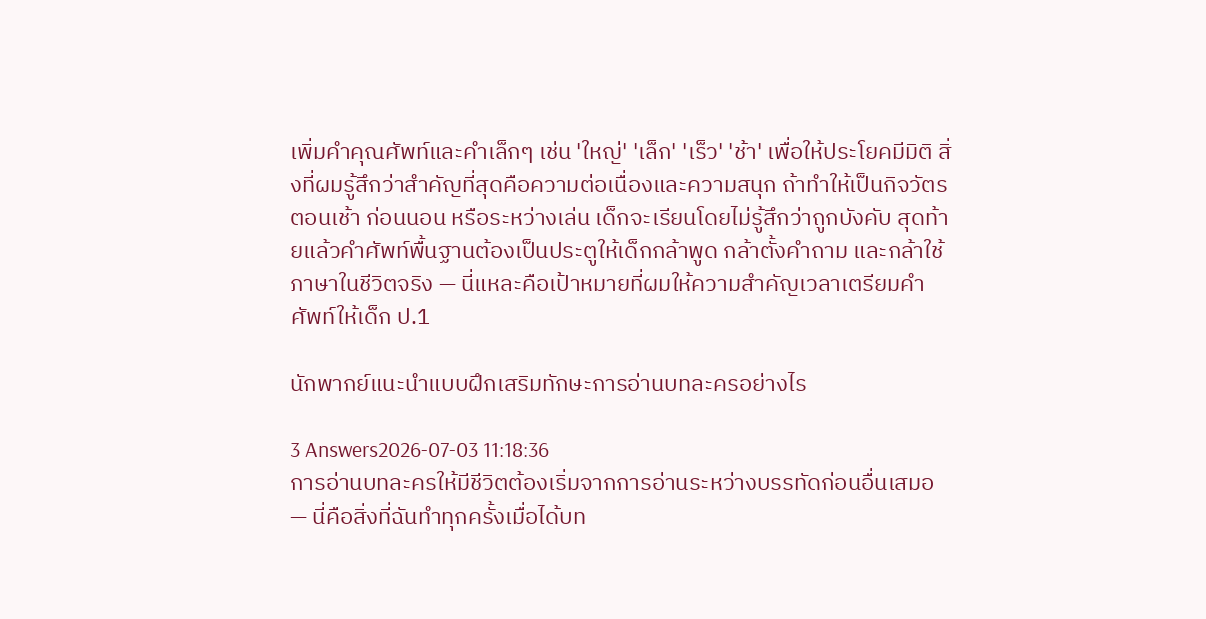เพิ่มคำคุณศัพท์และคำเล็กๆ เช่น 'ใหญ่' 'เล็ก' 'เร็ว' 'ช้า' เพื่อให้ประโยคมีมิติ สิ่งที่ผมรู้สึกว่าสำคัญที่สุดคือความต่อเนื่องและความสนุก ถ้าทำให้เป็นกิจวัตรตอนเช้า ก่อนนอน หรือระหว่างเล่น เด็กจะเรียนโดยไม่รู้สึกว่าถูกบังคับ สุดท้ายแล้วคำศัพท์พื้นฐานต้องเป็นประตูให้เด็กกล้าพูด กล้าตั้งคำถาม และกล้าใช้ภาษาในชีวิตจริง — นี่แหละคือเป้าหมายที่ผมให้ความสำคัญเวลาเตรียมคำศัพท์ให้เด็ก ป.1

นักพากย์แนะนำแบบฝึกเสริมทักษะการอ่านบทละครอย่างไร

3 Answers2026-07-03 11:18:36
การอ่านบทละครให้มีชีวิตต้องเริ่มจากการอ่านระหว่างบรรทัดก่อนอื่นเสมอ — นี่คือสิ่งที่ฉันทำทุกครั้งเมื่อได้บท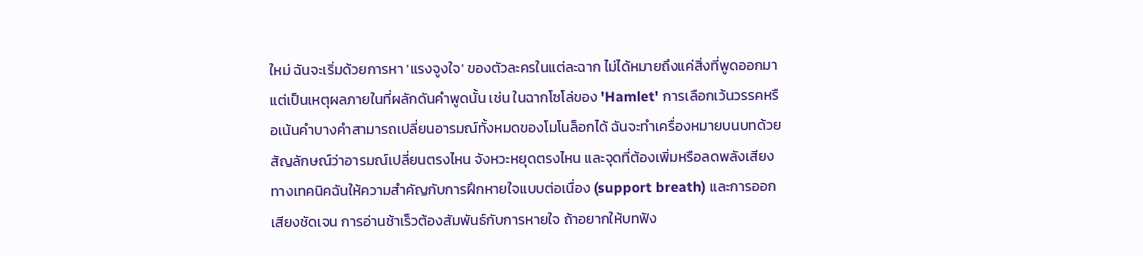ใหม่ ฉันจะเริ่มด้วยการหา 'แรงจูงใจ' ของตัวละครในแต่ละฉาก ไม่ได้หมายถึงแค่สิ่งที่พูดออกมา แต่เป็นเหตุผลภายในที่ผลักดันคำพูดนั้น เช่น ในฉากโซโล่ของ 'Hamlet' การเลือกเว้นวรรคหรือเน้นคำบางคำสามารถเปลี่ยนอารมณ์ทั้งหมดของโมโนล็อกได้ ฉันจะทำเครื่องหมายบนบทด้วยสัญลักษณ์ว่าอารมณ์เปลี่ยนตรงไหน จังหวะหยุดตรงไหน และจุดที่ต้องเพิ่มหรือลดพลังเสียง ทางเทคนิคฉันให้ความสำคัญกับการฝึกหายใจแบบต่อเนื่อง (support breath) และการออกเสียงชัดเจน การอ่านช้าเร็วต้องสัมพันธ์กับการหายใจ ถ้าอยากให้บทฟัง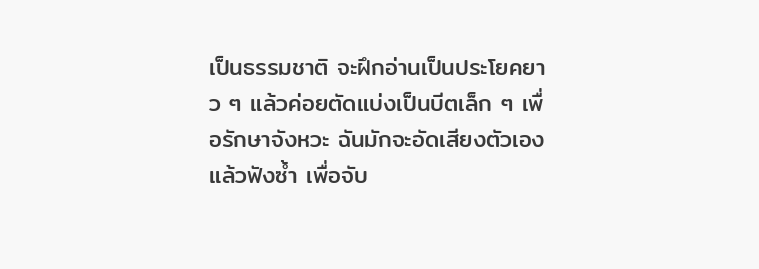เป็นธรรมชาติ จะฝึกอ่านเป็นประโยคยาว ๆ แล้วค่อยตัดแบ่งเป็นบีตเล็ก ๆ เพื่อรักษาจังหวะ ฉันมักจะอัดเสียงตัวเองแล้วฟังซ้ำ เพื่อจับ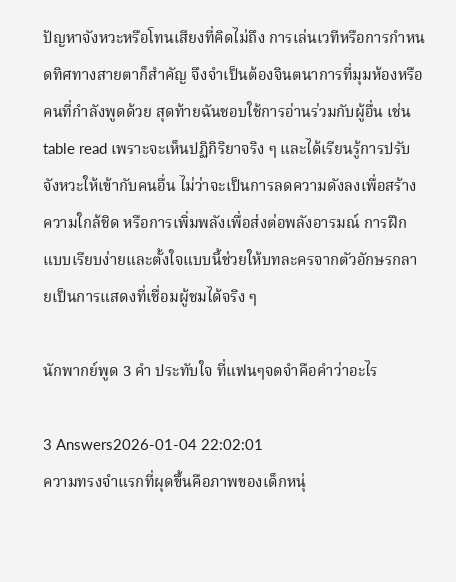ปัญหาจังหวะหรือโทนเสียงที่คิดไม่ถึง การเล่นเวทีหรือการกำหนดทิศทางสายตาก็สำคัญ จึงจำเป็นต้องจินตนาการที่มุมห้องหรือคนที่กำลังพูดด้วย สุดท้ายฉันชอบใช้การอ่านร่วมกับผู้อื่น เช่น table read เพราะจะเห็นปฏิกิริยาจริง ๆ และได้เรียนรู้การปรับจังหวะให้เข้ากับคนอื่น ไม่ว่าจะเป็นการลดความดังลงเพื่อสร้างความใกล้ชิด หรือการเพิ่มพลังเพื่อส่งต่อพลังอารมณ์ การฝึกแบบเรียบง่ายและตั้งใจแบบนี้ช่วยให้บทละครจากตัวอักษรกลายเป็นการแสดงที่เชื่อมผู้ชมได้จริง ๆ

นักพากย์พูด 3 คำ ประทับใจ ที่แฟนๆจดจำคือคำว่าอะไร

3 Answers2026-01-04 22:02:01
ความทรงจำแรกที่ผุดขึ้นคือภาพของเด็กหนุ่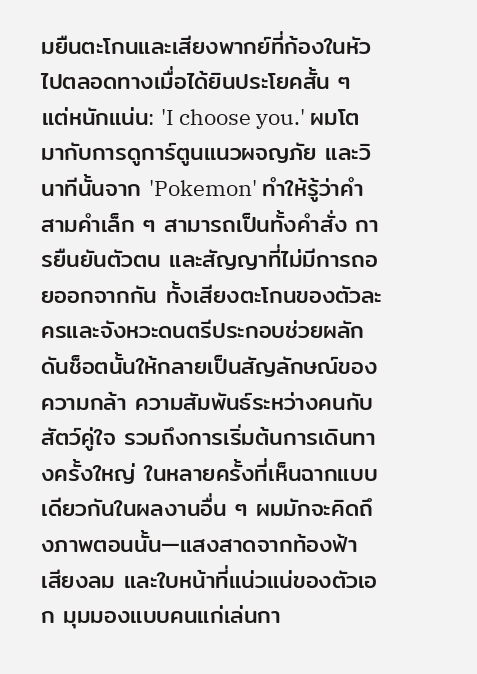มยืนตะโกนและเสียงพากย์ที่ก้องในหัวไปตลอดทางเมื่อได้ยินประโยคสั้น ๆ แต่หนักแน่น: 'I choose you.' ผมโตมากับการดูการ์ตูนแนวผจญภัย และวินาทีนั้นจาก 'Pokemon' ทำให้รู้ว่าคำสามคำเล็ก ๆ สามารถเป็นทั้งคำสั่ง การยืนยันตัวตน และสัญญาที่ไม่มีการถอยออกจากกัน ทั้งเสียงตะโกนของตัวละครและจังหวะดนตรีประกอบช่วยผลักดันช็อตนั้นให้กลายเป็นสัญลักษณ์ของความกล้า ความสัมพันธ์ระหว่างคนกับสัตว์คู่ใจ รวมถึงการเริ่มต้นการเดินทางครั้งใหญ่ ในหลายครั้งที่เห็นฉากแบบเดียวกันในผลงานอื่น ๆ ผมมักจะคิดถึงภาพตอนนั้น—แสงสาดจากท้องฟ้า เสียงลม และใบหน้าที่แน่วแน่ของตัวเอก มุมมองแบบคนแก่เล่นกา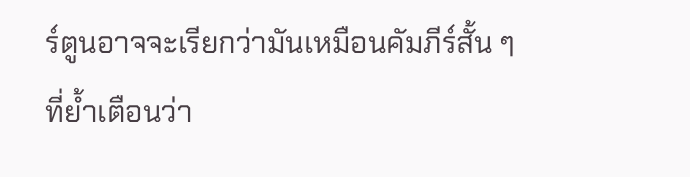ร์ตูนอาจจะเรียกว่ามันเหมือนคัมภีร์สั้น ๆ ที่ย้ำเตือนว่า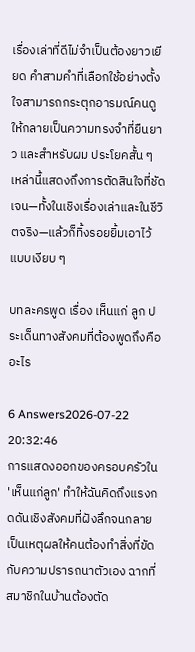เรื่องเล่าที่ดีไม่จำเป็นต้องยาวเยียด คำสามคำที่เลือกใช้อย่างตั้งใจสามารถกระตุกอารมณ์คนดูให้กลายเป็นความทรงจำที่ยืนยาว และสำหรับผม ประโยคสั้น ๆ เหล่านี้แสดงถึงการตัดสินใจที่ชัดเจน—ทั้งในเชิงเรื่องเล่าและในชีวิตจริง—แล้วก็ทิ้งรอยยิ้มเอาไว้แบบเงียบ ๆ

บทละครพูด เรื่อง เห็นแก่ ลูก ประเด็นทางสังคมที่ต้องพูดถึงคืออะไร

6 Answers2026-07-22 20:32:46
การแสดงออกของครอบครัวใน 'เห็นแก่ลูก' ทำให้ฉันคิดถึงแรงกดดันเชิงสังคมที่ฝังลึกจนกลายเป็นเหตุผลให้คนต้องทำสิ่งที่ขัดกับความปรารถนาตัวเอง ฉากที่สมาชิกในบ้านต้องตัด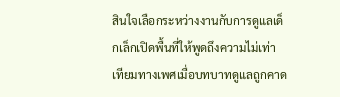สินใจเลือกระหว่างงานกับการดูแลเด็กเล็กเปิดพื้นที่ให้พูดถึงความไม่เท่าเทียมทางเพศเมื่อบทบาทดูแลถูกคาด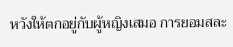หวังให้ตกอยู่กับผู้หญิงเสมอ การยอมสละ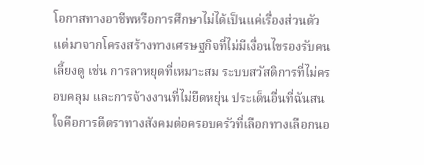โอกาสทางอาชีพหรือการศึกษาไม่ได้เป็นแค่เรื่องส่วนตัว แต่มาจากโครงสร้างทางเศรษฐกิจที่ไม่มีเงื่อนไขรองรับคนเลี้ยงดู เช่น การลาหยุดที่เหมาะสม ระบบสวัสดิการที่ไม่ครอบคลุม และการจ้างงานที่ไม่ยืดหยุ่น ประเด็นอื่นที่ฉันสนใจคือการตีตราทางสังคมต่อครอบครัวที่เลือกทางเลือกนอ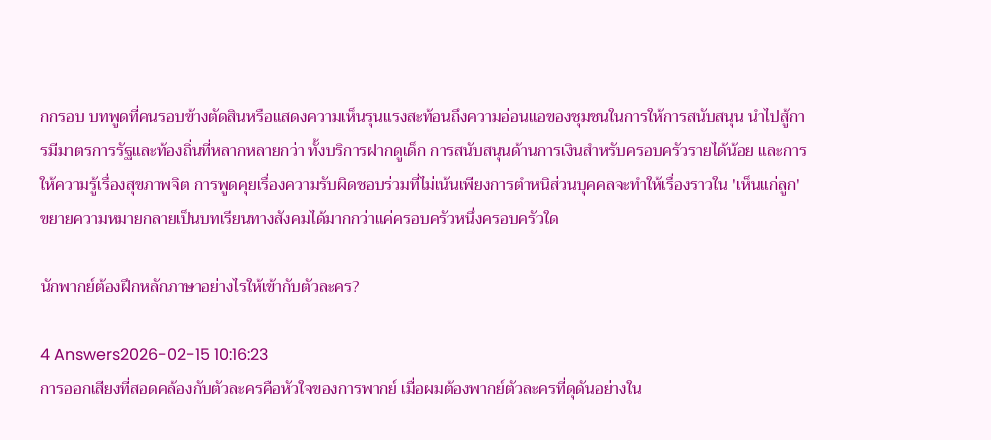กกรอบ บทพูดที่คนรอบข้างตัดสินหรือแสดงความเห็นรุนแรงสะท้อนถึงความอ่อนแอของชุมชนในการให้การสนับสนุน นำไปสู้การมีมาตรการรัฐและท้องถิ่นที่หลากหลายกว่า ทั้งบริการฝากดูเด็ก การสนับสนุนด้านการเงินสำหรับครอบครัวรายได้น้อย และการให้ความรู้เรื่องสุขภาพจิต การพูดคุยเรื่องความรับผิดชอบร่วมที่ไม่เน้นเพียงการตำหนิส่วนบุคคลจะทำให้เรื่องราวใน 'เห็นแก่ลูก' ขยายความหมายกลายเป็นบทเรียนทางสังคมได้มากกว่าแค่ครอบครัวหนึ่งครอบครัวใด

นักพากย์ต้องฝึกหลักภาษาอย่างไรให้เข้ากับตัวละคร?

4 Answers2026-02-15 10:16:23
การออกเสียงที่สอดคล้องกับตัวละครคือหัวใจของการพากย์ เมื่อผมต้องพากย์ตัวละครที่ดุดันอย่างใน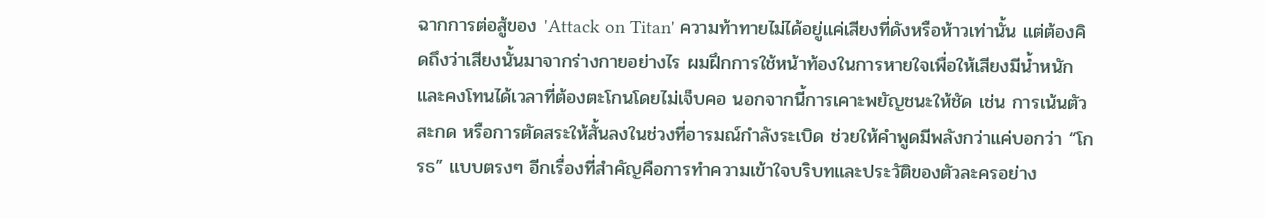ฉากการต่อสู้ของ 'Attack on Titan' ความท้าทายไม่ได้อยู่แค่เสียงที่ดังหรือห้าวเท่านั้น แต่ต้องคิดถึงว่าเสียงนั้นมาจากร่างกายอย่างไร ผมฝึกการใช้หน้าท้องในการหายใจเพื่อให้เสียงมีน้ำหนักและคงโทนได้เวลาที่ต้องตะโกนโดยไม่เจ็บคอ นอกจากนี้การเคาะพยัญชนะให้ชัด เช่น การเน้นตัวสะกด หรือการตัดสระให้สั้นลงในช่วงที่อารมณ์กำลังระเบิด ช่วยให้คำพูดมีพลังกว่าแค่บอกว่า “โกรธ” แบบตรงๆ อีกเรื่องที่สำคัญคือการทำความเข้าใจบริบทและประวัติของตัวละครอย่าง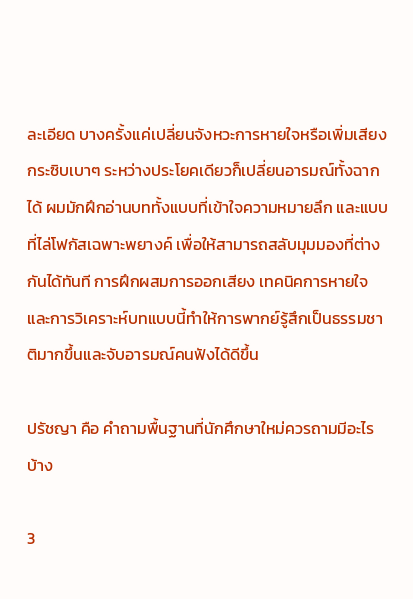ละเอียด บางครั้งแค่เปลี่ยนจังหวะการหายใจหรือเพิ่มเสียงกระซิบเบาๆ ระหว่างประโยคเดียวก็เปลี่ยนอารมณ์ทั้งฉากได้ ผมมักฝึกอ่านบททั้งแบบที่เข้าใจความหมายลึก และแบบที่ไล่โฟกัสเฉพาะพยางค์ เพื่อให้สามารถสลับมุมมองที่ต่างกันได้ทันที การฝึกผสมการออกเสียง เทคนิคการหายใจ และการวิเคราะห์บทแบบนี้ทำให้การพากย์รู้สึกเป็นธรรมชาติมากขึ้นและจับอารมณ์คนฟังได้ดีขึ้น

ปรัชญา คือ คำถามพื้นฐานที่นักศึกษาใหม่ควรถามมีอะไรบ้าง

3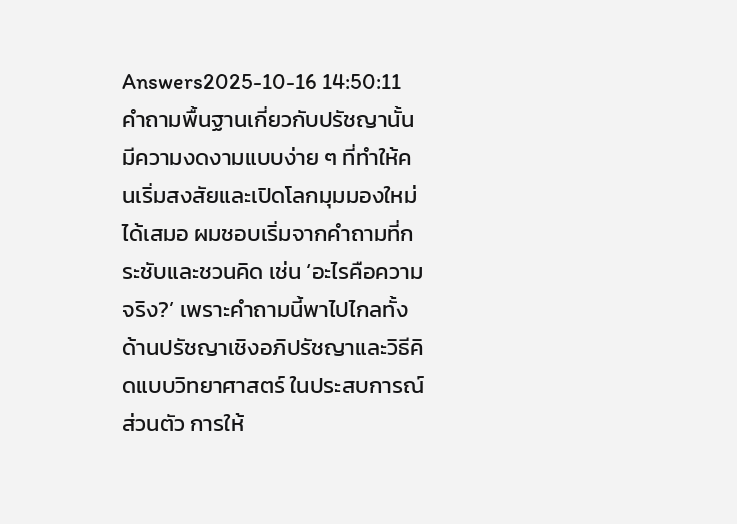Answers2025-10-16 14:50:11
คำถามพื้นฐานเกี่ยวกับปรัชญานั้นมีความงดงามแบบง่าย ๆ ที่ทำให้คนเริ่มสงสัยและเปิดโลกมุมมองใหม่ได้เสมอ ผมชอบเริ่มจากคำถามที่กระชับและชวนคิด เช่น ‘อะไรคือความจริง?’ เพราะคำถามนี้พาไปไกลทั้งด้านปรัชญาเชิงอภิปรัชญาและวิธีคิดแบบวิทยาศาสตร์ ในประสบการณ์ส่วนตัว การให้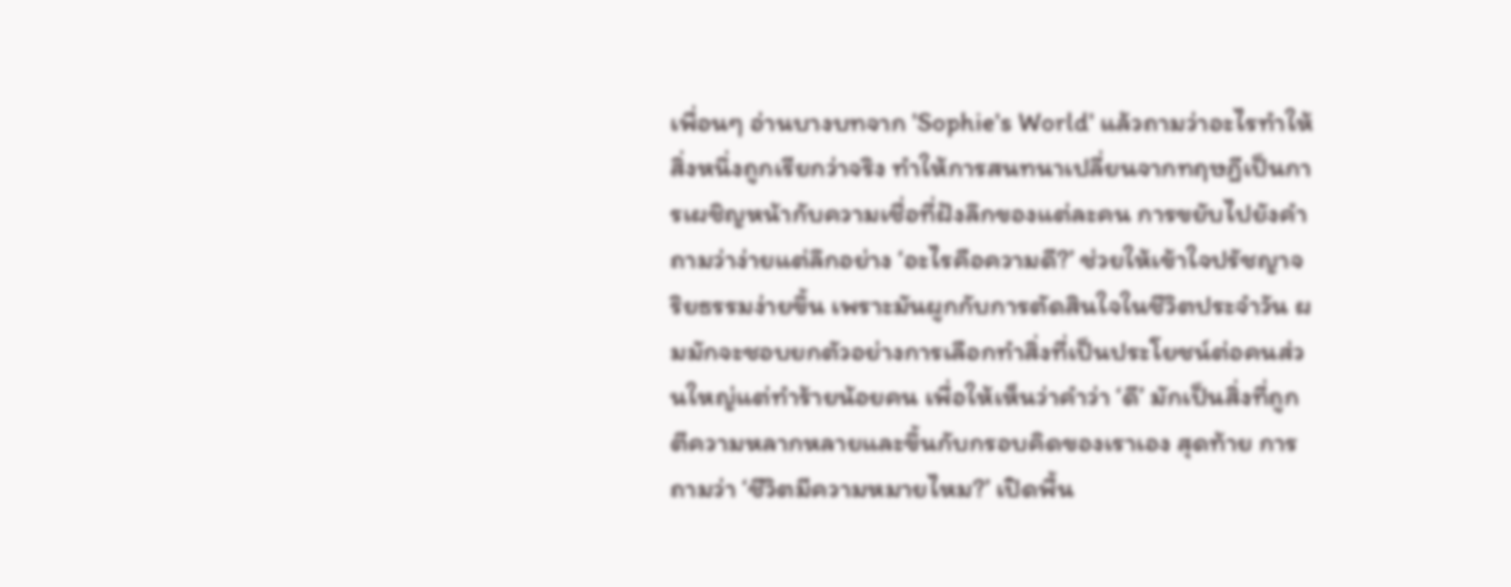เพื่อนๆ อ่านบางบทจาก 'Sophie's World' แล้วถามว่าอะไรทำให้สิ่งหนึ่งถูกเรียกว่าจริง ทำให้การสนทนาเปลี่ยนจากทฤษฎีเป็นการเผชิญหน้ากับความเชื่อที่ฝังลึกของแต่ละคน การขยับไปยังคำถามว่าง่ายแต่ลึกอย่าง ‘อะไรคือความดี?’ ช่วยให้เข้าใจปรัชญาจริยธรรมง่ายขึ้น เพราะมันผูกกับการตัดสินใจในชีวิตประจำวัน ผมมักจะชอบยกตัวอย่างการเลือกทำสิ่งที่เป็นประโยชน์ต่อคนส่วนใหญ่แต่ทำร้ายน้อยคน เพื่อให้เห็นว่าคำว่า ‘ดี’ มักเป็นสิ่งที่ถูกตีความหลากหลายและขึ้นกับกรอบคิดของเราเอง สุดท้าย การถามว่า ‘ชีวิตมีความหมายไหม?’ เปิดพื้น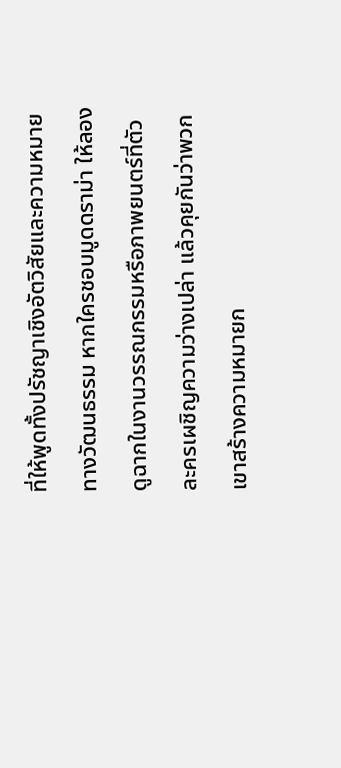ที่ให้พูดทั้งปรัชญาเชิงอัตวิสัยและความหมายทางวัฒนธรรม หากใครชอบมูดดราม่า ให้ลองดูฉากในงานวรรณกรรมหรือภาพยนตร์ที่ตัวละครเผชิญความว่างเปล่า แล้วคุยกันว่าพวกเขาสร้างความหมายก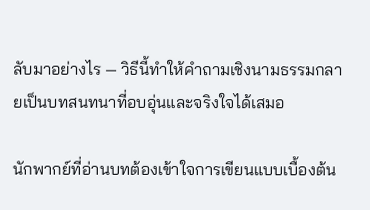ลับมาอย่างไร — วิธีนี้ทำให้คำถามเชิงนามธรรมกลายเป็นบทสนทนาที่อบอุ่นและจริงใจได้เสมอ

นักพากย์ที่อ่านบทต้องเข้าใจการเขียนแบบเบื้องต้น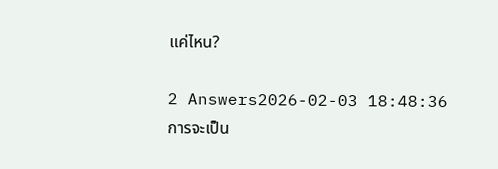แค่ไหน?

2 Answers2026-02-03 18:48:36
การจะเป็น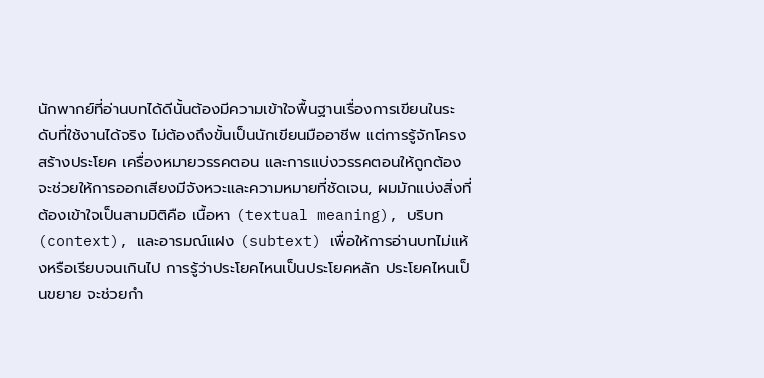นักพากย์ที่อ่านบทได้ดีนั้นต้องมีความเข้าใจพื้นฐานเรื่องการเขียนในระดับที่ใช้งานได้จริง ไม่ต้องถึงขั้นเป็นนักเขียนมืออาชีพ แต่การรู้จักโครงสร้างประโยค เครื่องหมายวรรคตอน และการแบ่งวรรคตอนให้ถูกต้องจะช่วยให้การออกเสียงมีจังหวะและความหมายที่ชัดเจน, ผมมักแบ่งสิ่งที่ต้องเข้าใจเป็นสามมิติคือ เนื้อหา (textual meaning), บริบท (context), และอารมณ์แฝง (subtext) เพื่อให้การอ่านบทไม่แห้งหรือเรียบจนเกินไป การรู้ว่าประโยคไหนเป็นประโยคหลัก ประโยคไหนเป็นขยาย จะช่วยกำ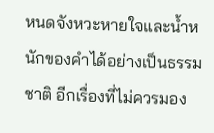หนดจังหวะหายใจและน้ำหนักของคำได้อย่างเป็นธรรมชาติ อีกเรื่องที่ไม่ควรมอง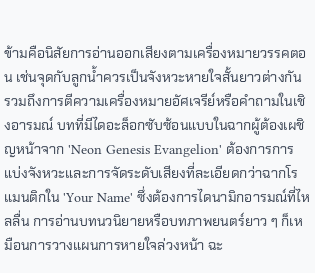ข้ามคือนิสัยการอ่านออกเสียงตามเครื่องหมายวรรคตอน เช่นจุดกับลูกน้ำควรเป็นจังหวะหายใจสั้นยาวต่างกัน รวมถึงการตีความเครื่องหมายอัศเจรีย์หรือคำถามในเชิงอารมณ์ บทที่มีไดอะล็อกซับซ้อนแบบในฉากผู้ต้องเผชิญหน้าจาก 'Neon Genesis Evangelion' ต้องการการแบ่งจังหวะและการจัดระดับเสียงที่ละเอียดกว่าฉากโรแมนติกใน 'Your Name' ซึ่งต้องการไดนามิกอารมณ์ที่ไหลลื่น การอ่านบทนวนิยายหรือบทภาพยนตร์ยาว ๆ ก็เหมือนการวางแผนการหายใจล่วงหน้า ฉะ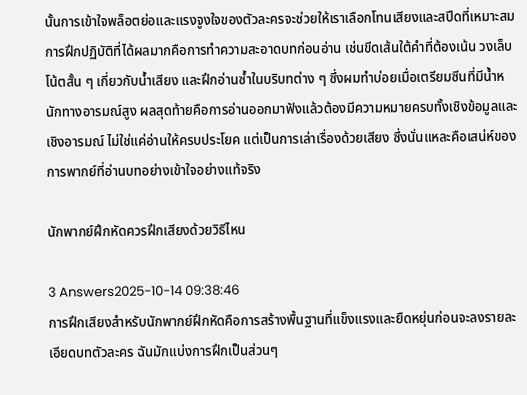นั้นการเข้าใจพล็อตย่อและแรงจูงใจของตัวละครจะช่วยให้เราเลือกโทนเสียงและสปีดที่เหมาะสม การฝึกปฏิบัติที่ได้ผลมากคือการทำความสะอาดบทก่อนอ่าน เช่นขีดเส้นใต้คำที่ต้องเน้น วงเล็บโน้ตสั้น ๆ เกี่ยวกับน้ำเสียง และฝึกอ่านซ้ำในบริบทต่าง ๆ ซึ่งผมทำบ่อยเมื่อเตรียมซีนที่มีน้ำหนักทางอารมณ์สูง ผลสุดท้ายคือการอ่านออกมาฟังแล้วต้องมีความหมายครบทั้งเชิงข้อมูลและเชิงอารมณ์ ไม่ใช่แค่อ่านให้ครบประโยค แต่เป็นการเล่าเรื่องด้วยเสียง ซึ่งนั่นแหละคือเสน่ห์ของการพากย์ที่อ่านบทอย่างเข้าใจอย่างแท้จริง

นักพากย์ฝึกหัดควรฝึกเสียงด้วยวิธีไหน

3 Answers2025-10-14 09:38:46
การฝึกเสียงสำหรับนักพากย์ฝึกหัดคือการสร้างพื้นฐานที่แข็งแรงและยืดหยุ่นก่อนจะลงรายละเอียดบทตัวละคร ฉันมักแบ่งการฝึกเป็นส่วนๆ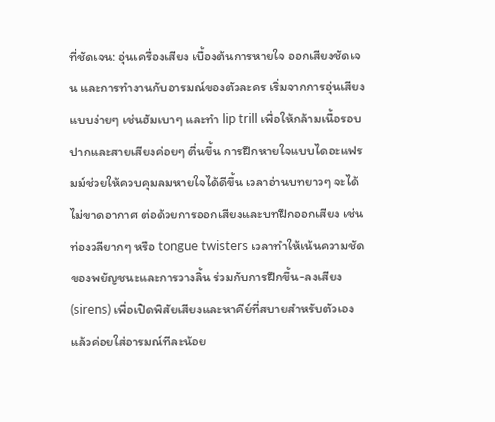ที่ชัดเจน: อุ่นเครื่องเสียง เบื้องต้นการหายใจ ออกเสียงชัดเจน และการทำงานกับอารมณ์ของตัวละคร เริ่มจากการอุ่นเสียงแบบง่ายๆ เช่นฮัมเบาๆ และทำ lip trill เพื่อให้กล้ามเนื้อรอบปากและสายเสียงค่อยๆ ตื่นขึ้น การฝึกหายใจแบบไดอะแฟรมม์ช่วยให้ควบคุมลมหายใจได้ดีขึ้น เวลาอ่านบทยาวๆ จะได้ไม่ขาดอากาศ ต่อด้วยการออกเสียงและบทฝึกออกเสียง เช่น ท่องวลียากๆ หรือ tongue twisters เวลาทำให้เน้นความชัดของพยัญชนะและการวางลิ้น ร่วมกับการฝึกขึ้น-ลงเสียง (sirens) เพื่อเปิดพิสัยเสียงและหาคีย์ที่สบายสำหรับตัวเอง แล้วค่อยใส่อารมณ์ทีละน้อย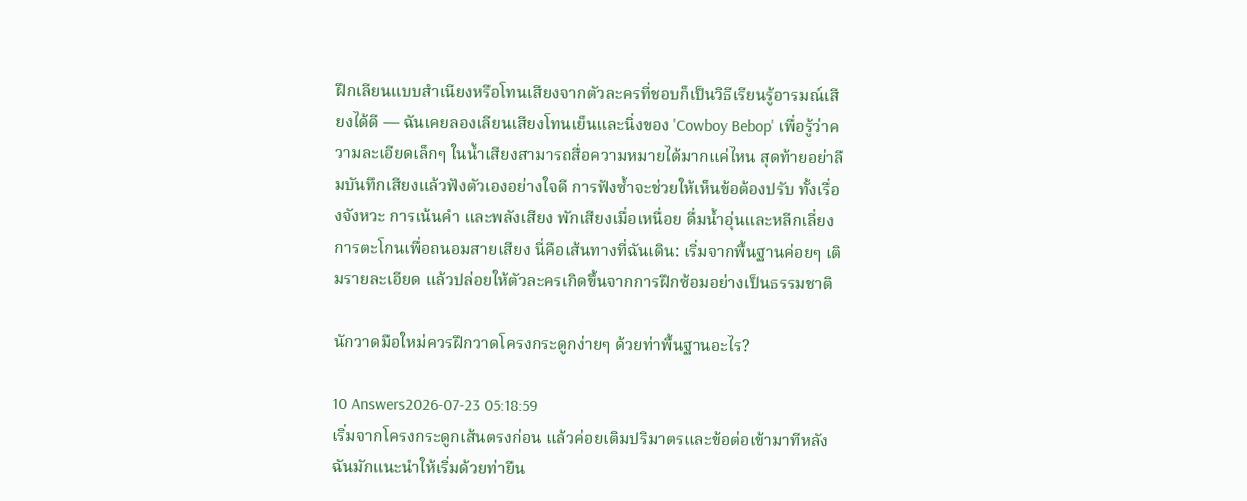ฝึกเลียนแบบสำเนียงหรือโทนเสียงจากตัวละครที่ชอบก็เป็นวิธีเรียนรู้อารมณ์เสียงได้ดี — ฉันเคยลองเลียนเสียงโทนเย็นและนิ่งของ 'Cowboy Bebop' เพื่อรู้ว่าความละเอียดเล็กๆ ในน้ำเสียงสามารถสื่อความหมายได้มากแค่ไหน สุดท้ายอย่าลืมบันทึกเสียงแล้วฟังตัวเองอย่างใจดี การฟังซ้ำจะช่วยให้เห็นข้อต้องปรับ ทั้งเรื่องจังหวะ การเน้นคำ และพลังเสียง พักเสียงเมื่อเหนื่อย ดื่มน้ำอุ่นและหลีกเลี่ยงการตะโกนเพื่อถนอมสายเสียง นี่คือเส้นทางที่ฉันเดิน: เริ่มจากพื้นฐานค่อยๆ เติมรายละเอียด แล้วปล่อยให้ตัวละครเกิดขึ้นจากการฝึกซ้อมอย่างเป็นธรรมชาติ

นักวาดมือใหม่ควรฝึกวาดโครงกระดูกง่ายๆ ด้วยท่าพื้นฐานอะไร?

10 Answers2026-07-23 05:18:59
เริ่มจากโครงกระดูกเส้นตรงก่อน แล้วค่อยเติมปริมาตรและข้อต่อเข้ามาทีหลัง ฉันมักแนะนำให้เริ่มด้วยท่ายืน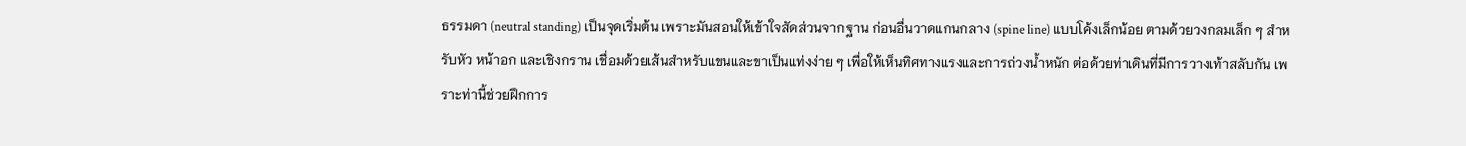ธรรมดา (neutral standing) เป็นจุดเริ่มต้น เพราะมันสอนให้เข้าใจสัดส่วนจากฐาน ก่อนอื่นวาดแกนกลาง (spine line) แบบโค้งเล็กน้อย ตามด้วยวงกลมเล็ก ๆ สำหรับหัว หน้าอก และเชิงกราน เชื่อมด้วยเส้นสำหรับแขนและขาเป็นแท่งง่าย ๆ เพื่อให้เห็นทิศทางแรงและการถ่วงน้ำหนัก ต่อด้วยท่าเดินที่มีการวางเท้าสลับกัน เพราะท่านี้ช่วยฝึกการ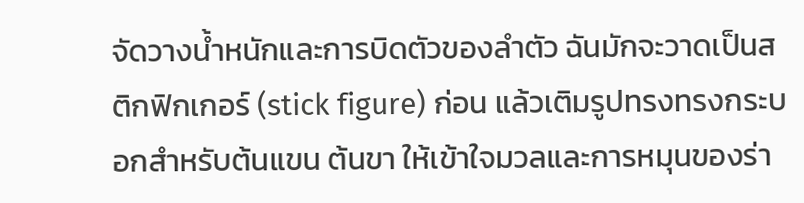จัดวางน้ำหนักและการบิดตัวของลำตัว ฉันมักจะวาดเป็นสติกฟิกเกอร์ (stick figure) ก่อน แล้วเติมรูปทรงทรงกระบอกสำหรับต้นแขน ต้นขา ให้เข้าใจมวลและการหมุนของร่า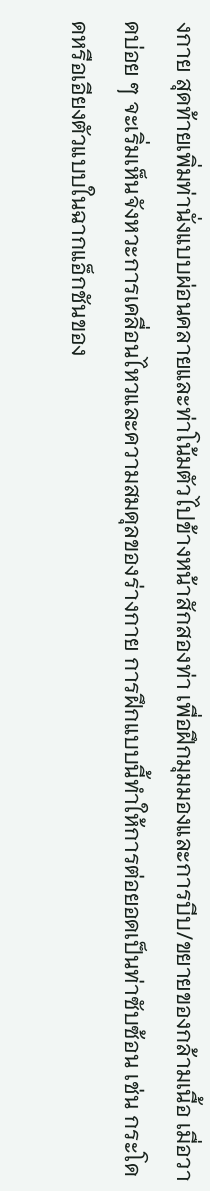งกาย สุดท้ายเพิ่มท่านั่งแบบผ่อนคลายและท่าโน้มตัวไปข้างหน้าสักสองท่า เพื่อฝึกมุมมองและการบีบ/ขยายของกล้ามเนื้อ เมื่อวาดบ่อย ๆ จะเริ่มเห็นจังหวะการเคลื่อนไหวและความสมดุลของร่างกาย การฝึกแบบนี้ทำให้การต่อยอดเป็นท่าซับซ้อน เช่น กระโดดหรือเอียงตัวแบบในฉากแอ็กชันของ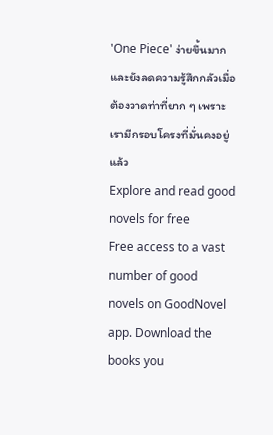'One Piece' ง่ายขึ้นมาก และยังลดความรู้สึกกลัวเมื่อต้องวาดท่าที่ยาก ๆ เพราะเรามีกรอบโครงที่มั่นคงอยู่แล้ว
Explore and read good novels for free
Free access to a vast number of good novels on GoodNovel app. Download the books you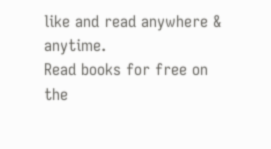like and read anywhere & anytime.
Read books for free on the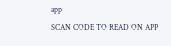app
SCAN CODE TO READ ON APP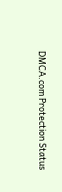DMCA.com Protection Status